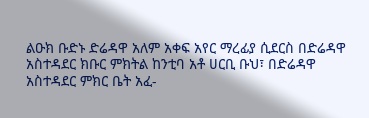ልዑክ ቡድኑ ድሬዳዋ አለም አቀፍ አየር ማረፊያ ሲደርስ በድሬዳዋ አስተዳደር ክቡር ምክትል ከንቲባ አቶ ሀርቢ ቡህ፣ በድሬዳዋ አስተዳደር ምክር ቤት አፈ-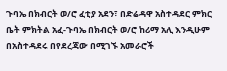ጉባኤ በክብርት ወ/ሮ ፈቲያ አደን፣ በድሬዳዋ አስተዳደር ምክር ቤት ምክትል አፈ-ጉባኤ በክብርት ወ/ሮ ከሪማ አሊ እንዲሁም በአስተዳደሩ በየደረጃው በሚገኙ አመራሮች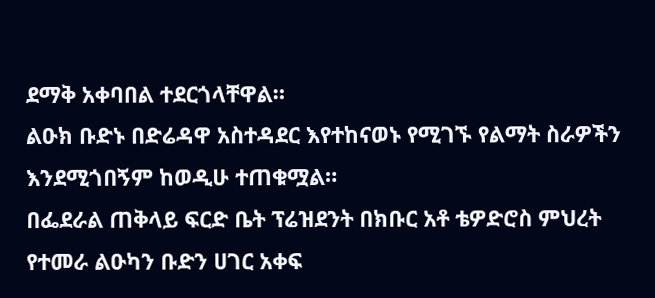ደማቅ አቀባበል ተደርጎላቸዋል።
ልዑክ ቡድኑ በድሬዳዋ አስተዳደር እየተከናወኑ የሚገኙ የልማት ስራዎችን እንደሚጎበኝም ከወዲሁ ተጠቁሟል።
በፌደራል ጠቅላይ ፍርድ ቤት ፕሬዝደንት በክቡር አቶ ቴዎድሮስ ምህረት የተመራ ልዑካን ቡድን ሀገር አቀፍ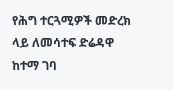የሕግ ተርጓሚዎች መድረክ ላይ ለመሳተፍ ድሬዳዋ ከተማ ገባ